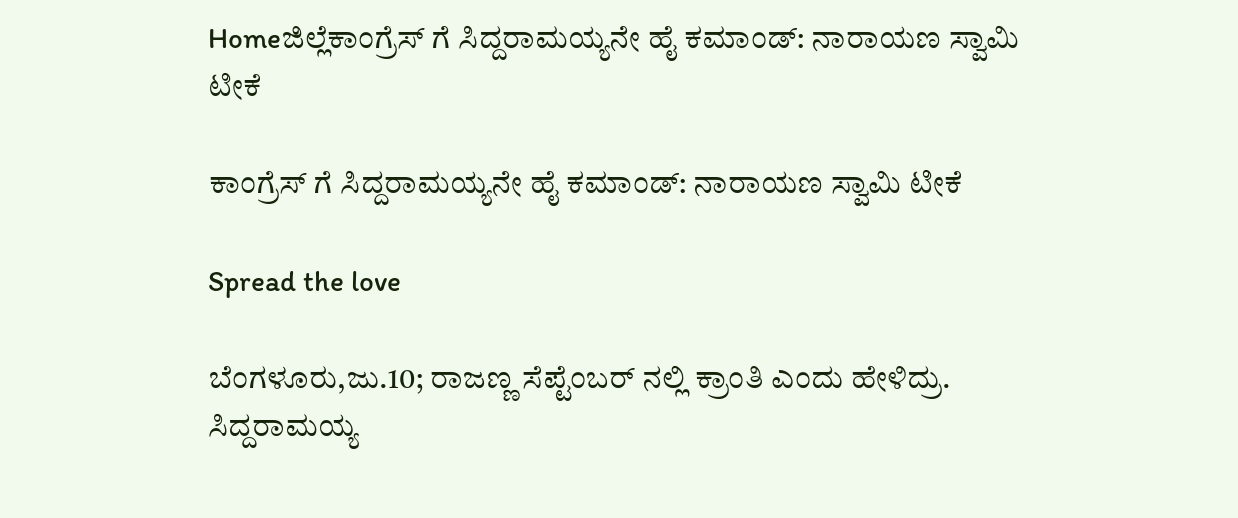Homeಜಿಲ್ಲೆಕಾಂಗ್ರೆಸ್ ಗೆ ಸಿದ್ದರಾಮಯ್ಯನೇ ಹೈ ಕಮಾಂಡ್: ನಾರಾಯಣ ಸ್ವಾಮಿ ಟೀಕೆ

ಕಾಂಗ್ರೆಸ್ ಗೆ ಸಿದ್ದರಾಮಯ್ಯನೇ ಹೈ ಕಮಾಂಡ್: ನಾರಾಯಣ ಸ್ವಾಮಿ ಟೀಕೆ

Spread the love

ಬೆಂಗಳೂರು,ಜು.10; ರಾಜಣ್ಣ ಸೆಪ್ಟೆಂಬರ್ ನಲ್ಲಿ ಕ್ರಾಂತಿ ಎಂದು ಹೇಳಿದ್ರು. ಸಿದ್ದರಾಮಯ್ಯ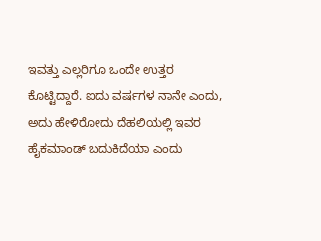ಇವತ್ತು ಎಲ್ಲರಿಗೂ ಒಂದೇ ಉತ್ತರ ಕೊಟ್ಟಿದ್ದಾರೆ. ಐದು ವರ್ಷಗಳ ನಾನೇ ಎಂದು, ಅದು ಹೇಳಿರೋದು ದೆಹಲಿಯಲ್ಲಿ ಇವರ ಹೈಕಮಾಂಡ್ ಬದುಕಿದೆಯಾ ಎಂದು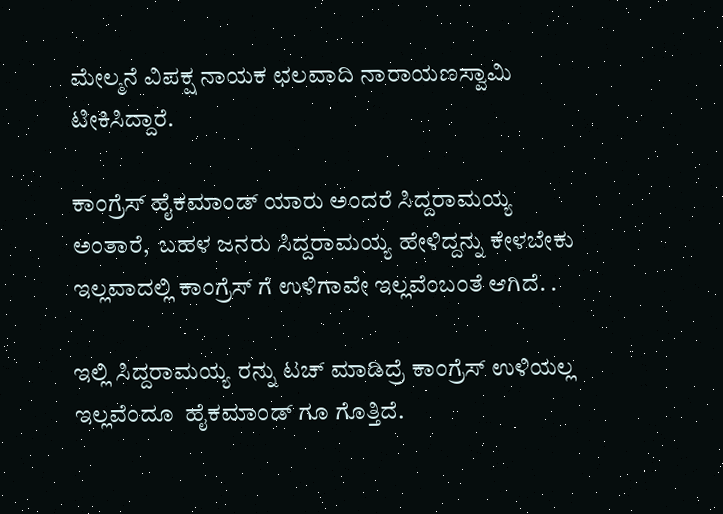ಮೇಲ್ಮನೆ ವಿಪಕ್ಷ ನಾಯಕ ಛಲವಾದಿ ನಾರಾಯಣಸ್ವಾಮಿ ಟೀಕಿಸಿದ್ದಾರೆ.

ಕಾಂಗ್ರೆಸ್ ಹೈಕಮಾಂಡ್ ಯಾರು ಅಂದರೆ ಸಿದ್ದರಾಮಯ್ಯ ಅಂತಾರೆ,  ಬಹಳ ಜನರು ಸಿದ್ದರಾಮಯ್ಯ ಹೇಳಿದ್ದನ್ನು ಕೇಳಬೇಕು ಇಲ್ಲವಾದಲ್ಲಿ ಕಾಂಗ್ರೆಸ್ ಗೆ ಉಳಿಗಾವೇ ಇಲ್ಲವೆಂಬಂತೆ ಆಗಿದೆ. .

ಇಲ್ಲಿ ಸಿದ್ದರಾಮಯ್ಯ ರನ್ನು ಟಚ್ ಮಾಡಿದ್ರೆ ಕಾಂಗ್ರೆಸ್ ಉಳಿಯಲ್ಲ ಇಲ್ಲವೆಂದೂ  ಹೈಕಮಾಂಡ್ ಗೂ ಗೊತ್ತಿದೆ.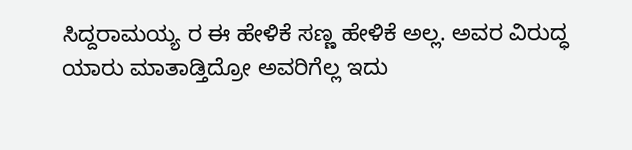ಸಿದ್ದರಾಮಯ್ಯ ರ ಈ ಹೇಳಿಕೆ ಸಣ್ಣ ಹೇಳಿಕೆ ಅಲ್ಲ. ಅವರ ವಿರುದ್ಧ ಯಾರು ಮಾತಾಡ್ತಿದ್ರೋ ಅವರಿಗೆಲ್ಲ ಇದು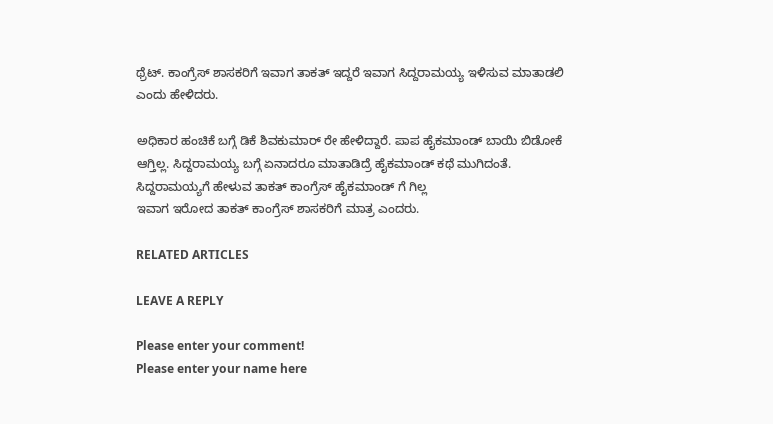ಥ್ರೆಟ್. ಕಾಂಗ್ರೆಸ್ ಶಾಸಕರಿಗೆ ಇವಾಗ ತಾಕತ್ ಇದ್ದರೆ ಇವಾಗ ಸಿದ್ದರಾಮಯ್ಯ ಇಳಿಸುವ ಮಾತಾಡಲಿ ಎಂದು ಹೇಳಿದರು.

ಅಧಿಕಾರ ಹಂಚಿಕೆ ಬಗ್ಗೆ ಡಿಕೆ ಶಿವಕುಮಾರ್ ರೇ ಹೇಳಿದ್ದಾರೆ. ಪಾಪ ಹೈಕಮಾಂಡ್ ಬಾಯಿ ಬಿಡೋಕೆ ಆಗ್ತಿಲ್ಲ. ಸಿದ್ದರಾಮಯ್ಯ ಬಗ್ಗೆ ಏನಾದರೂ ಮಾತಾಡಿದ್ರೆ ಹೈಕಮಾಂಡ್ ಕಥೆ ಮುಗಿದಂತೆ. ಸಿದ್ದರಾಮಯ್ಯಗೆ ಹೇಳುವ ತಾಕತ್ ಕಾಂಗ್ರೆಸ್ ಹೈಕಮಾಂಡ್ ಗೆ ಗಿಲ್ಲ
ಇವಾಗ ಇರೋದ ತಾಕತ್ ಕಾಂಗ್ರೆಸ್ ಶಾಸಕರಿಗೆ ಮಾತ್ರ ಎಂದರು.

RELATED ARTICLES

LEAVE A REPLY

Please enter your comment!
Please enter your name here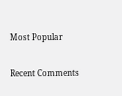Most Popular

Recent Comments